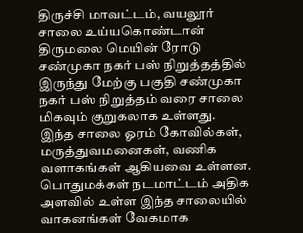திருச்சி மாவட்டம், வயலூர் சாலை உய்யகொண்டான் திருமலை மெயின் ரோடு சண்முகா நகர் பஸ் நிறுத்தத்தில் இருந்து மேற்கு பகுதி சண்முகா நகர் பஸ் நிறுத்தம் வரை சாலை மிகவும் குறுகலாக உள்ளது. இந்த சாலை ஓரம் கோவில்கள், மருத்துவமனைகள், வணிக வளாகங்கள் ஆகியவை உள்ளன. பொதுமக்கள் நடமாட்டம் அதிக அளவில் உள்ள இந்த சாலையில் வாகனங்கள் வேகமாக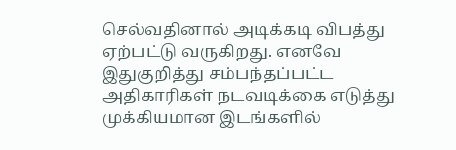செல்வதினால் அடிக்கடி விபத்து ஏற்பட்டு வருகிறது. எனவே இதுகுறித்து சம்பந்தப்பட்ட அதிகாரிகள் நடவடிக்கை எடுத்து முக்கியமான இடங்களில்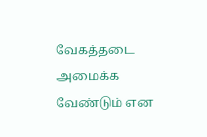வேகத்தடை அமைக்க வேண்டும் என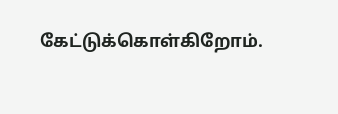கேட்டுக்கொள்கிறோம்.